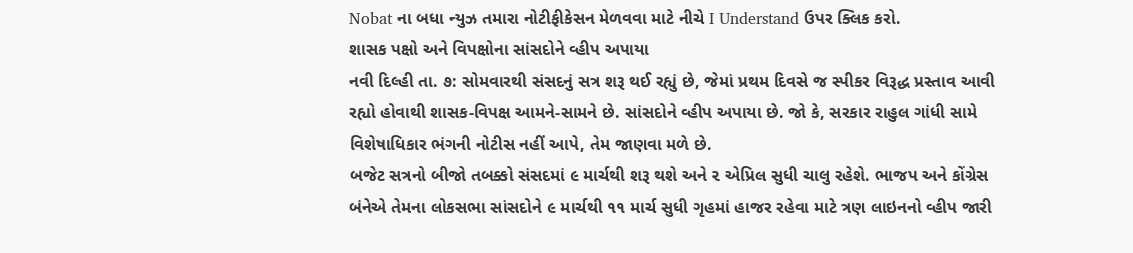Nobat ના બધા ન્યુઝ તમારા નોટીફીકેસન મેળવવા માટે નીચે I Understand ઉપર ક્લિક કરો.
શાસક પક્ષો અને વિપક્ષોના સાંસદોને વ્હીપ અપાયા
નવી દિલ્હી તા. ૭: સોમવારથી સંસદનું સત્ર શરૂ થઈ રહ્યું છે, જેમાં પ્રથમ દિવસે જ સ્પીકર વિરૂદ્ધ પ્રસ્તાવ આવી રહ્યો હોવાથી શાસક-વિપક્ષ આમને-સામને છે. સાંસદોને વ્હીપ અપાયા છે. જો કે, સરકાર રાહુલ ગાંધી સામે વિશેષાધિકાર ભંગની નોટીસ નહીં આપે, તેમ જાણવા મળે છે.
બજેટ સત્રનો બીજો તબક્કો સંસદમાં ૯ માર્ચથી શરૂ થશે અને ૨ એપ્રિલ સુધી ચાલુ રહેશે. ભાજપ અને કોંગ્રેસ બંનેએ તેમના લોકસભા સાંસદોને ૯ માર્ચથી ૧૧ માર્ચ સુધી ગૃહમાં હાજર રહેવા માટે ત્રણ લાઇનનો વ્હીપ જારી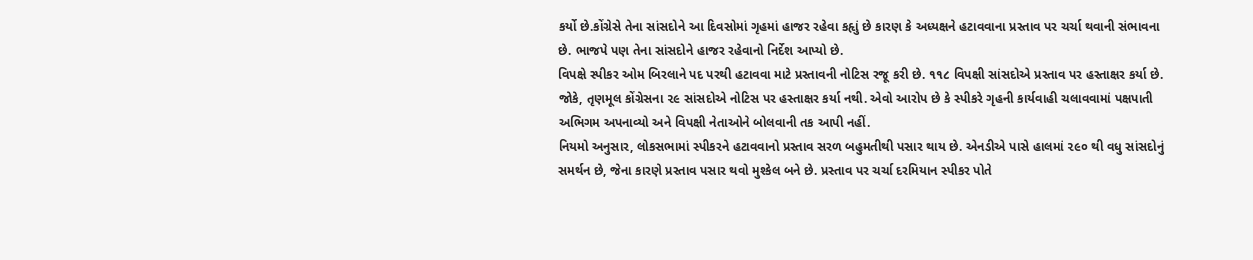કર્યો છે.કોંગ્રેસે તેના સાંસદોને આ દિવસોમાં ગૃહમાં હાજર રહેવા કહૃાું છે કારણ કે અધ્યક્ષને હટાવવાના પ્રસ્તાવ પર ચર્ચા થવાની સંભાવના છે. ભાજપે પણ તેના સાંસદોને હાજર રહેવાનો નિર્દેશ આપ્યો છે.
વિપક્ષે સ્પીકર ઓમ બિરલાને પદ પરથી હટાવવા માટે પ્રસ્તાવની નોટિસ રજૂ કરી છે. ૧૧૮ વિપક્ષી સાંસદોએ પ્રસ્તાવ પર હસ્તાક્ષર કર્યા છે. જોકે, તૃણમૂલ કોંગ્રેસના ૨૯ સાંસદોએ નોટિસ પર હસ્તાક્ષર કર્યા નથી. એવો આરોપ છે કે સ્પીકરે ગૃહની કાર્યવાહી ચલાવવામાં પક્ષપાતી અભિગમ અપનાવ્યો અને વિપક્ષી નેતાઓને બોલવાની તક આપી નહીં.
નિયમો અનુસાર, લોકસભામાં સ્પીકરને હટાવવાનો પ્રસ્તાવ સરળ બહુમતીથી પસાર થાય છે. એનડીએ પાસે હાલમાં ૨૯૦ થી વધુ સાંસદોનું સમર્થન છે, જેના કારણે પ્રસ્તાવ પસાર થવો મુશ્કેલ બને છે. પ્રસ્તાવ પર ચર્ચા દરમિયાન સ્પીકર પોતે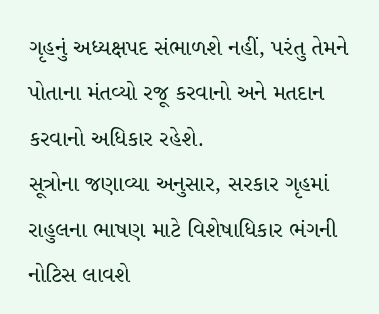ગૃહનું અધ્યક્ષપદ સંભાળશે નહીં, પરંતુ તેમને પોતાના મંતવ્યો રજૂ કરવાનો અને મતદાન કરવાનો અધિકાર રહેશે.
સૂત્રોના જણાવ્યા અનુસાર, સરકાર ગૃહમાં રાહુલના ભાષણ માટે વિશેષાધિકાર ભંગની નોટિસ લાવશે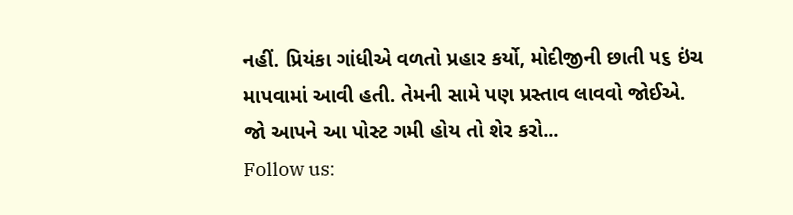નહીં. પ્રિયંકા ગાંધીએ વળતો પ્રહાર કર્યો, મોદીજીની છાતી ૫૬ ઇંચ માપવામાં આવી હતી. તેમની સામે પણ પ્રસ્તાવ લાવવો જોઈએ.
જો આપને આ પોસ્ટ ગમી હોય તો શેર કરો...
Follow us: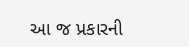આ જ પ્રકારની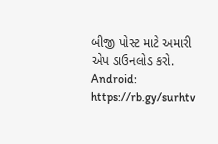બીજી પોસ્ટ માટે અમારી એપ ડાઉનલોડ કરો.
Android: https://rb.gy/surhtv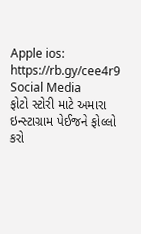Apple ios: https://rb.gy/cee4r9
Social Media
ફોટો સ્ટોરી માટે અમારા ઇન્સ્ટાગ્રામ પેઈજને ફોલ્લો કરો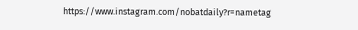https://www.instagram.com/nobatdaily?r=nametag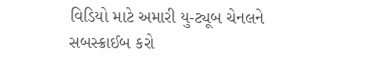વિડિયો માટે અમારી યુ-ટ્યૂબ ચેનલને સબસ્ક્રાઈબ કરો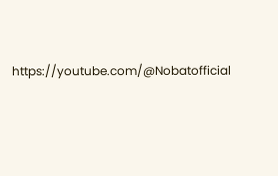https://youtube.com/@Nobatofficial